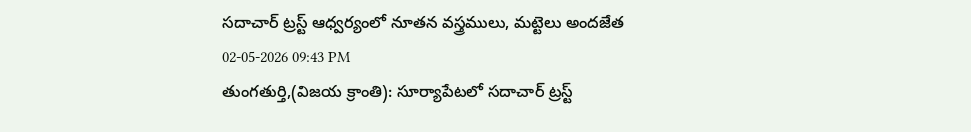సదాచార్ ట్రస్ట్ ఆధ్వర్యంలో నూతన వస్త్రములు, మట్టెలు అందజేత
02-05-2026 09:43 PM
తుంగతుర్తి,(విజయ క్రాంతి): సూర్యాపేటలో సదాచార్ ట్రస్ట్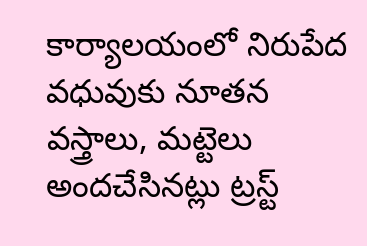కార్యాలయంలో నిరుపేద వధువుకు నూతన వస్త్రాలు, మట్టెలు అందచేసినట్లు ట్రస్ట్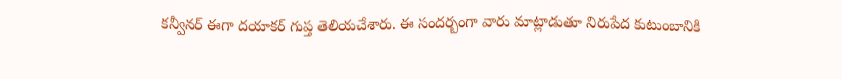కన్వీనర్ ఈగా దయాకర్ గుప్త తెలియచేశారు. ఈ సందర్బంగా వారు మాట్లాడుతూ నిరుపేద కుటుంబానికి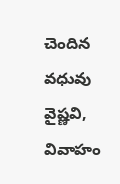చెందిన వధువు వైష్ణవి, వివాహం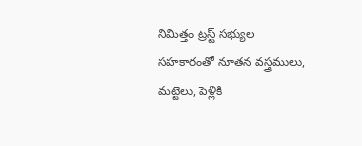నిమిత్తం ట్రస్ట్ సభ్యుల సహకారంతో నూతన వస్త్రములు, మట్టెలు, పెళ్లికి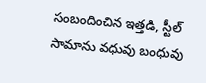సంబందించిన ఇత్తడి, స్టీల్ సామాను వధువు బంధువు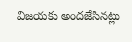విజయకు అందజేసినట్లు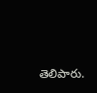తెలిపారు.